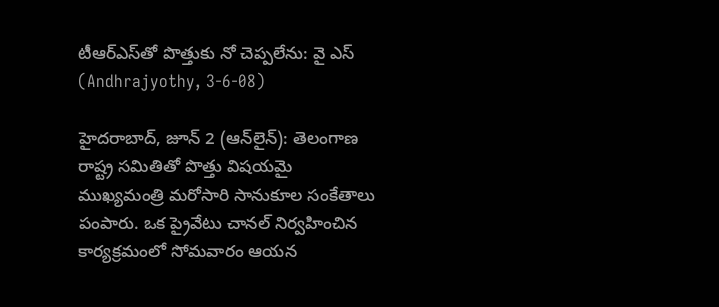టీఆర్‌ఎస్‌తో పొత్తుకు నో చెప్పలేను: వై ఎస్‌ (Andhrajyothy, 3-6-08)

హైదరాబాద్‌, జూన్‌ 2 (ఆన్‌లైన్‌): తెలంగాణ రాష్ట్ర సమితితో పొత్తు విషయమై ముఖ్యమంత్రి మరోసారి సానుకూల సంకేతాలు పంపారు. ఒక ప్రైవేటు చానల్‌ నిర్వహించిన కార్యక్రమంలో సోమవారం ఆయన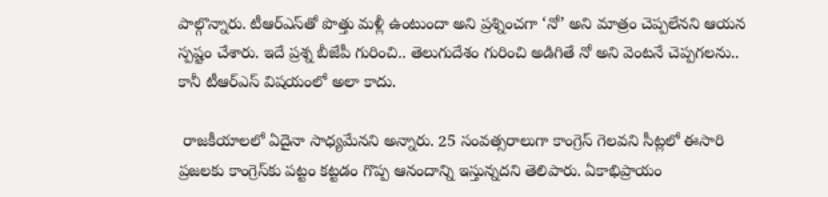పాల్గొన్నారు. టీఆర్‌ఎస్‌తో పొత్తు మళ్లీ ఉంటుందా అని ప్రశ్నించగా ‘నో’ అని మాత్రం చెప్పలేనని ఆయన స్పష్టం చేశారు. ఇదే ప్రశ్న బీజేపీ గురించి.. తెలుగుదేశం గురించి అడిగితే నో అని వెంటనే చెప్పగలను.. కానీ టీఆర్‌ఎస్‌ విషయంలో అలా కాదు.

 రాజకీయాలలో ఏదైనా సాధ్యమేనని అన్నారు. 25 సంవత్సరాలుగా కాంగ్రెస్‌ గెలవని సీట్లలో ఈసారి ప్రజలకు కాంగ్రెస్‌కు పట్టం కట్టడం గొప్ప ఆనందాన్ని ఇస్తున్నదని తెలిపారు. ఏకాభిప్రాయం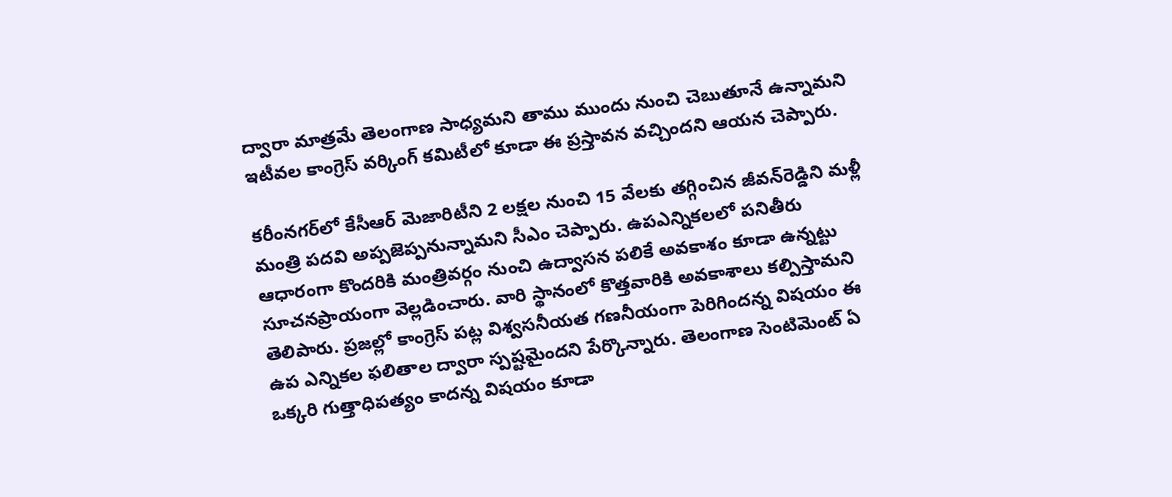ద్వారా మాత్రమే తెలంగాణ సాధ్యమని తాము ముందు నుంచి చెబుతూనే ఉన్నామని ఇటీవల కాంగ్రెస్‌ వర్కింగ్‌ కమిటీలో కూడా ఈ ప్రస్తావన వచ్చిందని ఆయన చెప్పారు.

కరీంనగర్‌లో కేసీఆర్‌ మెజారిటీని 2 లక్షల నుంచి 15 వేలకు తగ్గించిన జీవన్‌రెడ్డిని మళ్లీ మంత్రి పదవి అప్పజెప్పనున్నామని సీఎం చెప్పారు. ఉపఎన్నికలలో పనితీరు ఆధారంగా కొందరికి మంత్రివర్గం నుంచి ఉద్వాసన పలికే అవకాశం కూడా ఉన్నట్టు సూచనప్రాయంగా వెల్లడించారు. వారి స్థానంలో కొత్తవారికి అవకాశాలు కల్పిస్తామని తెలిపారు. ప్రజల్లో కాంగ్రెస్‌ పట్ల విశ్వసనీయత గణనీయంగా పెరిగిందన్న విషయం ఈ ఉప ఎన్నికల ఫలితాల ద్వారా స్పష్టమైందని పేర్కొన్నారు. తెలంగాణ సెంటిమెంట్‌ ఏ ఒక్కరి గుత్తాధిపత్యం కాదన్న విషయం కూడా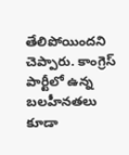తేలిపోయిందని చెప్పారు. కాంగ్రెస్‌ పార్టీలో ఉన్న బలహీనతలు కూడా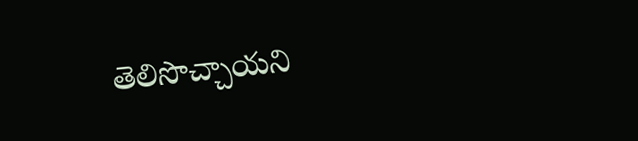తెలిసొచ్చాయని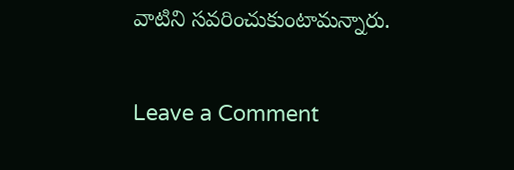వాటిని సవరించుకుంటామన్నారు.

Leave a Comment